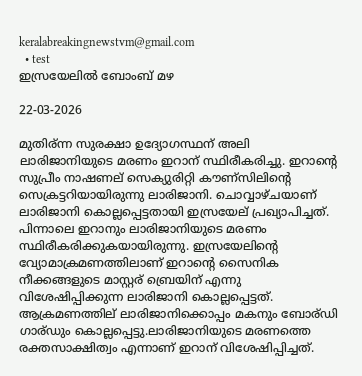keralabreakingnewstvm@gmail.com
  • test
ഇസ്രയേലില്‍ ബോംബ് മഴ

22-03-2026

മുതിര്ന്ന സുരക്ഷാ ഉദ്യോഗസ്ഥന് അലി ലാരിജാനിയുടെ മരണം ഇറാന് സ്ഥിരീകരിച്ചു. ഇറാന്റെ സുപ്രീം നാഷണല് സെക്യുരിറ്റി കൗണ്സിലിന്റെ സെക്രട്ടറിയായിരുന്നു ലാരിജാനി. ചൊവ്വാഴ്ചയാണ് ലാരിജാനി കൊല്ലപ്പെട്ടതായി ഇസ്രയേല് പ്രഖ്യാപിച്ചത്. പിന്നാലെ ഇറാനും ലാരിജാനിയുടെ മരണം സ്ഥിരീകരിക്കുകയായിരുന്നു. ഇസ്രയേലിന്റെ വ്യോമാക്രമണത്തിലാണ് ഇറാന്റെ സൈനിക നീക്കങ്ങളുടെ മാസ്റ്റര് ബ്രെയിന് എന്നു വിശേഷിപ്പിക്കുന്ന ലാരിജാനി കൊല്ലപ്പെട്ടത്. ആക്രമണത്തില് ലാരിജാനിക്കൊപ്പം മകനും ബോര്ഡി ഗാര്ഡും കൊല്ലപ്പെട്ടു.ലാരിജാനിയുടെ മരണത്തെ രക്തസാക്ഷിത്വം എന്നാണ് ഇറാന് വിശേഷിപ്പിച്ചത്.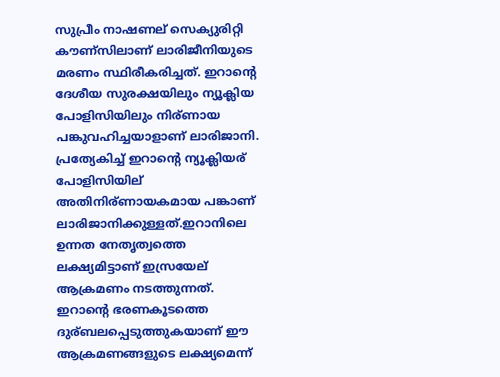സുപ്രീം നാഷണല് സെക്യുരിറ്റി കൗണ്സിലാണ് ലാരിജീനിയുടെ മരണം സ്ഥിരീകരിച്ചത്. ഇറാന്റെ ദേശീയ സുരക്ഷയിലും ന്യൂക്ലിയ പോളിസിയിലും നിര്ണായ പങ്കുവഹിച്ചയാളാണ് ലാരിജാനി. പ്രത്യേകിച്ച് ഇറാന്റെ ന്യൂക്ലിയര് പോളിസിയില് അതിനിര്ണായകമായ പങ്കാണ് ലാരിജാനിക്കുള്ളത്.ഇറാനിലെ ഉന്നത നേതൃത്വത്തെ ലക്ഷ്യമിട്ടാണ് ഇസ്രയേല് ആക്രമണം നടത്തുന്നത്. ഇറാന്റെ ഭരണകൂടത്തെ ദുര്ബലപ്പെടുത്തുകയാണ് ഈ ആക്രമണങ്ങളുടെ ലക്ഷ്യമെന്ന്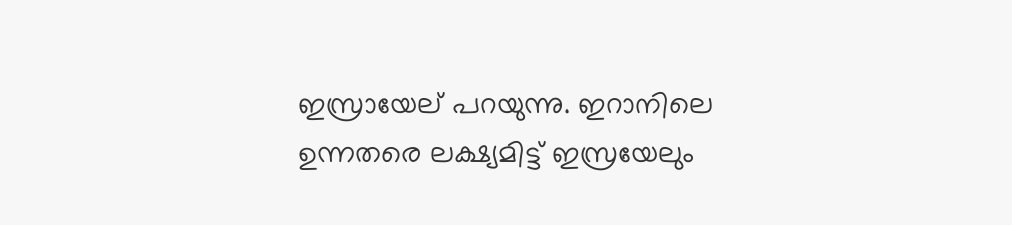ഇസ്രായേല് പറയുന്നു. ഇറാനിലെ ഉന്നതരെ ലക്ഷ്യമിട്ട് ഇസ്രയേലും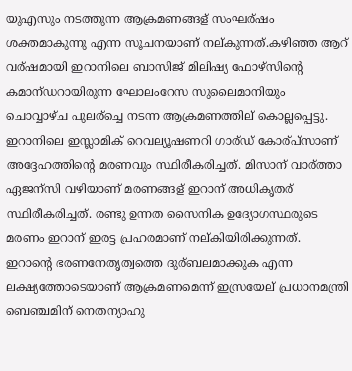യുഎസും നടത്തുന്ന ആക്രമണങ്ങള് സംഘര്ഷം ശക്തമാകുന്നു എന്ന സൂചനയാണ് നല്കുന്നത്.കഴിഞ്ഞ ആറ് വര്ഷമായി ഇറാനിലെ ബാസിജ് മിലിഷ്യ ഫോഴ്സിന്റെ കമാന്ഡറായിരുന്ന ഘോലംറേസ സുലൈമാനിയും ചൊവ്വാഴ്ച പുലര്ച്ചെ നടന്ന ആക്രമണത്തില് കൊല്ലപ്പെട്ടു. ഇറാനിലെ ഇസ്ലാമിക് റെവല്യൂഷണറി ഗാര്ഡ് കോര്പ്സാണ് അദ്ദേഹത്തിന്റെ മരണവും സ്ഥിരീകരിച്ചത്. മിസാന് വാര്ത്താ ഏജന്സി വഴിയാണ് മരണങ്ങള് ഇറാന് അധികൃതര് സ്ഥിരീകരിച്ചത്. രണ്ടു ഉന്നത സൈനിക ഉദ്യോഗസ്ഥരുടെ മരണം ഇറാന് ഇരട്ട പ്രഹരമാണ് നല്കിയിരിക്കുന്നത്. ഇറാന്റെ ഭരണനേതൃത്വത്തെ ദുര്ബലമാക്കുക എന്ന ലക്ഷ്യത്തോടെയാണ് ആക്രമണമെന്ന് ഇസ്രയേല് പ്രധാനമന്ത്രി ബെഞ്ചമിന് നെതന്യാഹു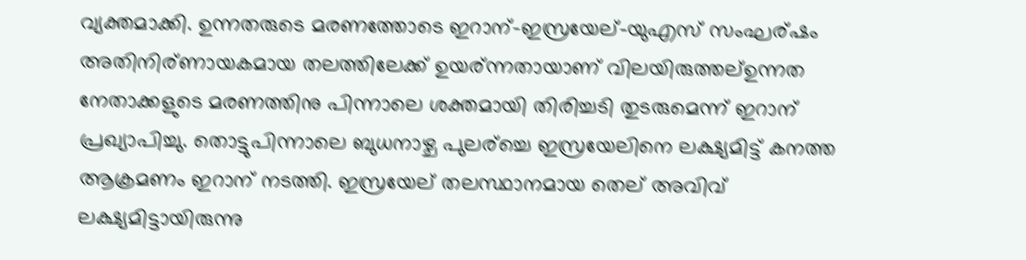വ്യക്തമാക്കി. ഉന്നതരുടെ മരണത്തോടെ ഇറാന്-ഇസ്രയേല്-യുഎസ് സംഘര്ഷം അതിനിര്ണായകമായ തലത്തിലേക്ക് ഉയര്ന്നതായാണ് വിലയിരുത്തല്ഉന്നത നേതാക്കളുടെ മരണത്തിനു പിന്നാലെ ശക്തമായി തിരിച്ചടി തുടരുമെന്ന് ഇറാന് പ്രഖ്യാപിച്ചു. തൊട്ടുപിന്നാലെ ബുധനാഴ്ച പുലര്ച്ചെ ഇസ്രയേലിനെ ലക്ഷ്യമിട്ട് കനത്ത ആക്രമണം ഇറാന് നടത്തി. ഇസ്രയേല് തലസ്ഥാനമായ തെല് അവിവ് ലക്ഷ്യമിട്ടായിരുന്നു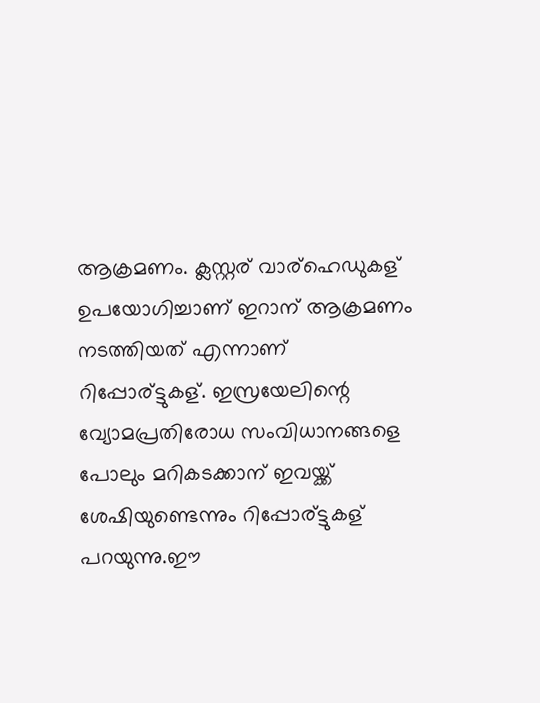ആക്രമണം. ക്ലസ്റ്റര് വാര്ഹെഡുകള് ഉപയോഗിച്ചാണ് ഇറാന് ആക്രമണം നടത്തിയത് എന്നാണ് റിപ്പോര്ട്ടുകള്. ഇസ്രയേലിന്റെ വ്യോമപ്രതിരോധ സംവിധാനങ്ങളെ പോലും മറികടക്കാന് ഇവയ്ക്ക് ശേഷിയുണ്ടെന്നും റിപ്പോര്ട്ടുകള് പറയുന്നു.ഈ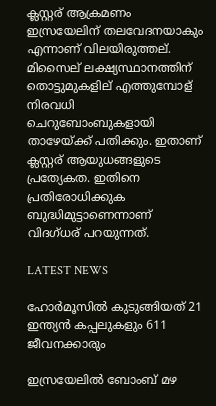ക്ലസ്റ്റര് ആക്രമണം ഇസ്രയേലിന് തലവേദനയാകും എന്നാണ് വിലയിരുത്തല്. മിസൈല് ലക്ഷ്യസ്ഥാനത്തിന് തൊട്ടുമുകളില് എത്തുമ്പോള് നിരവധി ചെറുബോംബുകളായി താഴേയ്ക്ക് പതിക്കും. ഇതാണ് ക്ലസ്റ്റര് ആയുധങ്ങളുടെ പ്രത്യേകത. ഇതിനെ പ്രതിരോധിക്കുക ബുദ്ധിമുട്ടാണെന്നാണ് വിദഗ്ധര് പറയുന്നത്.

LATEST NEWS

ഹോര്‍മൂസില്‍ കുടുങ്ങിയത് 21 ഇന്ത്യന്‍ കപ്പലുകളും 611 ജീവനക്കാരും

ഇസ്രയേലില്‍ ബോംബ് മഴ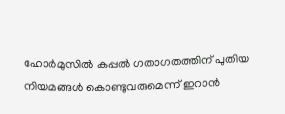ഹോര്‍മുസില്‍ കപ്പല്‍ ഗതാഗതത്തിന് പുതിയ നിയമങ്ങള്‍ കൊണ്ടുവരുമെന്ന് ഇറാന്‍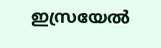ഇസ്രയേല്‍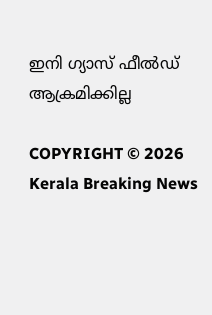ഇനി ഗ്യാസ് ഫീല്‍ഡ് ആക്രമിക്കില്ല

COPYRIGHT © 2026 Kerala Breaking News